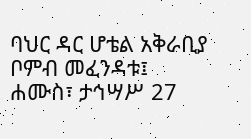ባህር ዳር ሆቴል አቅራቢያ ቦምብ መፈንዳቱ፤
ሐሙስ፣ ታኅሣሥ 27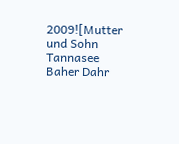2009![Mutter und Sohn Tannasee Baher Dahr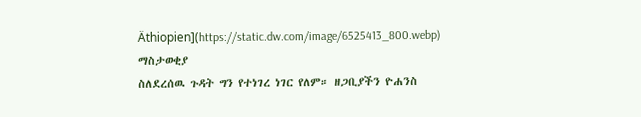Äthiopien](https://static.dw.com/image/6525413_800.webp)
ማስታወቂያ
ስለደረሰዉ ጉዳት ግን የተነገረ ነገር የለም። ዘጋቢያችን ዮሐንስ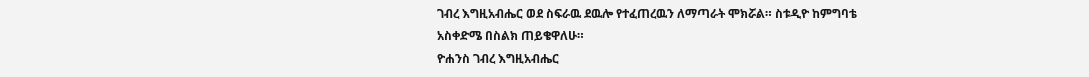ገብረ እግዚአብሔር ወደ ስፍራዉ ደዉሎ የተፈጠረዉን ለማጣራት ሞክሯል። ስቱዲዮ ከምግባቴ አስቀድሜ በስልክ ጠይቄዋለሁ።
ዮሐንስ ገብረ እግዚአብሔር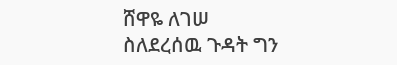ሸዋዬ ለገሠ
ስለደረሰዉ ጉዳት ግን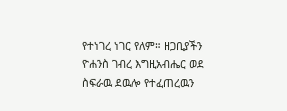የተነገረ ነገር የለም። ዘጋቢያችን ዮሐንስ ገብረ እግዚአብሔር ወደ ስፍራዉ ደዉሎ የተፈጠረዉን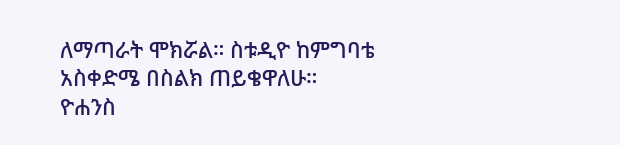ለማጣራት ሞክሯል። ስቱዲዮ ከምግባቴ አስቀድሜ በስልክ ጠይቄዋለሁ።
ዮሐንስ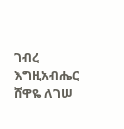ገብረ እግዚአብሔር
ሸዋዬ ለገሠ